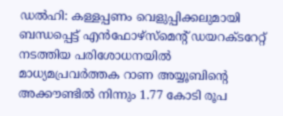ഡൽഹി: കള്ളപ്പണം വെളുപ്പിക്കലുമായി ബന്ധപ്പെട്ട് എൻഫോഴ്സ്മെന്റ് ഡയറക്ടറേറ്റ് നടത്തിയ പരിശോധനയിൽ മാധ്യമപ്രവർത്തക റാണ അയ്യൂബിന്റെ അക്കൗണ്ടിൽ നിന്നും 1.77 കോടി രൂപ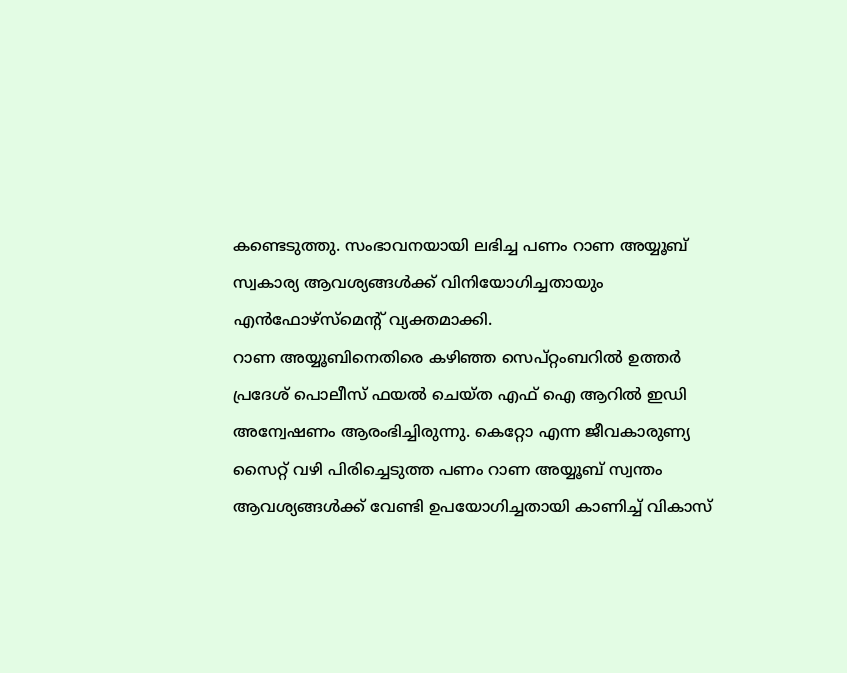കണ്ടെടുത്തു. സംഭാവനയായി ലഭിച്ച പണം റാണ അയ്യൂബ് സ്വകാര്യ ആവശ്യങ്ങൾക്ക് വിനിയോഗിച്ചതായും എൻഫോഴ്സ്മെന്റ് വ്യക്തമാക്കി.
റാണ അയ്യൂബിനെതിരെ കഴിഞ്ഞ സെപ്റ്റംബറിൽ ഉത്തർ പ്രദേശ് പൊലീസ് ഫയൽ ചെയ്ത എഫ് ഐ ആറിൽ ഇഡി അന്വേഷണം ആരംഭിച്ചിരുന്നു. കെറ്റോ എന്ന ജീവകാരുണ്യ സൈറ്റ് വഴി പിരിച്ചെടുത്ത പണം റാണ അയ്യൂബ് സ്വന്തം ആവശ്യങ്ങൾക്ക് വേണ്ടി ഉപയോഗിച്ചതായി കാണിച്ച് വികാസ്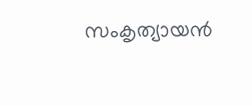സംകൃത്യായൻ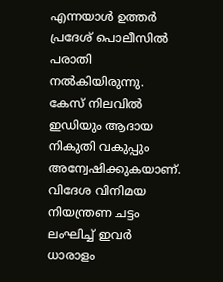എന്നയാൾ ഉത്തർ പ്രദേശ് പൊലീസിൽ പരാതി നൽകിയിരുന്നു.
കേസ് നിലവിൽ ഇഡിയും ആദായ നികുതി വകുപ്പും അന്വേഷിക്കുകയാണ്. വിദേശ വിനിമയ നിയന്ത്രണ ചട്ടം ലംഘിച്ച് ഇവർ ധാരാളം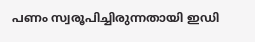പണം സ്വരൂപിച്ചിരുന്നതായി ഇഡി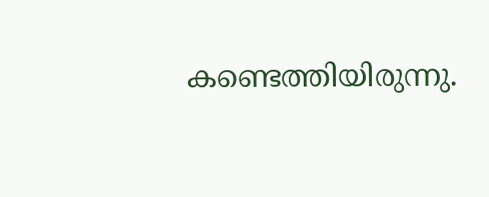കണ്ടെത്തിയിരുന്നു.